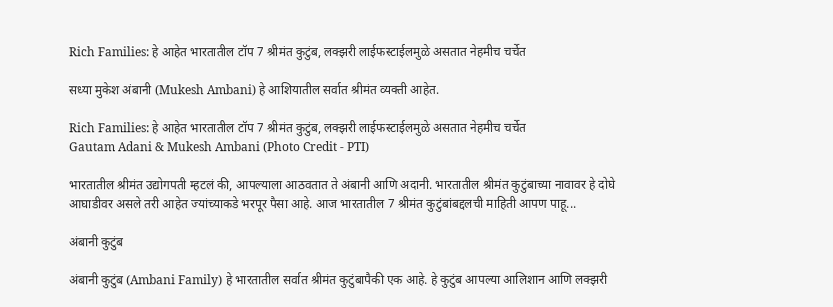Rich Families: हे आहेत भारतातील टॉप 7 श्रीमंत कुटुंब, लक्झरी लाईफस्टाईलमुळे असतात नेहमीच चर्चेत

सध्या मुकेश अंबानी (Mukesh Ambani) हे आशियातील सर्वात श्रीमंत व्यक्ती आहेत.

Rich Families: हे आहेत भारतातील टॉप 7 श्रीमंत कुटुंब, लक्झरी लाईफस्टाईलमुळे असतात नेहमीच चर्चेत
Gautam Adani & Mukesh Ambani (Photo Credit - PTI)

भारतातील श्रीमंत उद्योगपती म्हटलं की, आपल्याला आठवतात ते अंबानी आणि अदानी. भारतातील श्रीमंत कुटुंबाच्या नावावर हे दोघे आघाडीवर असले तरी आहेत ज्यांच्याकडे भरपूर पैसा आहे. आज भारतातील 7 श्रीमंत कुटुंबांबद्दलची माहिती आपण पाहू...

अंबानी कुटुंब

अंबानी कुटुंब (Ambani Family) हे भारतातील सर्वात श्रीमंत कुटुंबापैकी एक आहे. हे कुटुंब आपल्या आलिशान आणि लक्झरी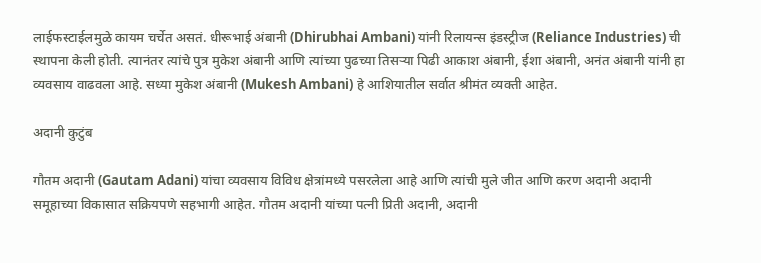लाईफस्टाईलमुळे कायम चर्चेत असतं. धीरूभाई अंबानी (Dhirubhai Ambani) यांनी रिलायन्स इंडस्ट्रीज (Reliance Industries) ची स्थापना केली होती. त्यानंतर त्यांचे पुत्र मुकेश अंबानी आणि त्यांच्या पुढच्या तिसऱ्या पिढी आकाश अंबानी, ईशा अंबानी, अनंत अंबानी यांनी हा व्यवसाय वाढवला आहे. सध्या मुकेश अंबानी (Mukesh Ambani) हे आशियातील सर्वात श्रीमंत व्यक्ती आहेत.

अदानी कुटुंब

गौतम अदानी (Gautam Adani) यांचा व्यवसाय विविध क्षेत्रांमध्ये पसरलेला आहे आणि त्यांची मुले जीत आणि करण अदानी अदानी समूहाच्या विकासात सक्रियपणे सहभागी आहेत. गौतम अदानी यांच्या पत्नी प्रिती अदानी, अदानी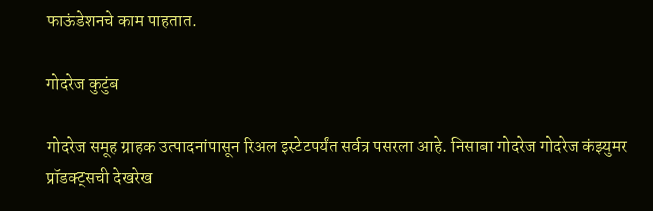फाऊंडेशनचे काम पाहतात.

गोदरेज कुटुंब

गोदरेज समूह ग्राहक उत्पादनांपासून रिअल इस्टेटपर्यंत सर्वत्र पसरला आहे. निसाबा गोदरेज गोदरेज कंझ्युमर प्रॉडक्ट्सची देखरेख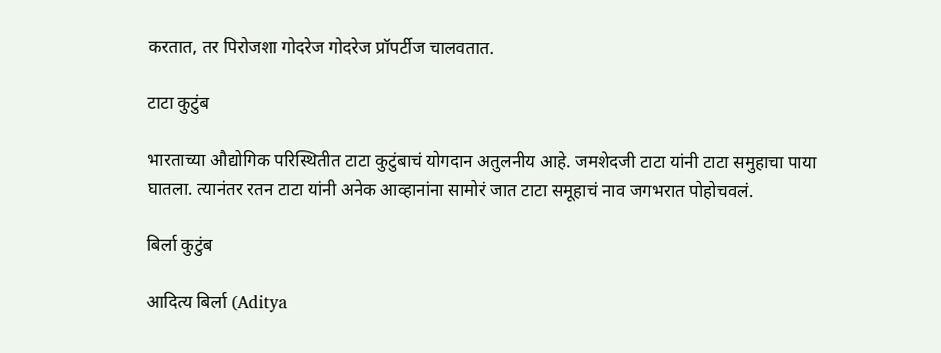करतात, तर पिरोजशा गोदरेज गोदरेज प्रॉपर्टीज चालवतात.

टाटा कुटुंब

भारताच्या औद्योगिक परिस्थितीत टाटा कुटुंबाचं योगदान अतुलनीय आहे. जमशेदजी टाटा यांनी टाटा समुहाचा पाया घातला. त्यानंतर रतन टाटा यांनी अनेक आव्हानांना सामोरं जात टाटा समूहाचं नाव जगभरात पोहोचवलं.

बिर्ला कुटुंब

आदित्य बिर्ला (Aditya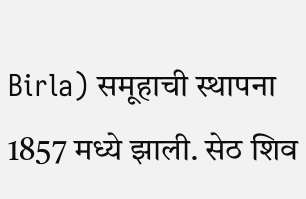Birla) समूहाची स्थापना 1857 मध्ये झाली. सेठ शिव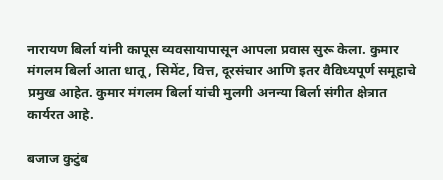नारायण बिर्ला यांनी कापूस व्यवसायापासून आपला प्रवास सुरू केला. कुमार मंगलम बिर्ला आता धातू, सिमेंट, वित्त, दूरसंचार आणि इतर वैविध्यपूर्ण समूहाचे प्रमुख आहेत. कुमार मंगलम बिर्ला यांची मुलगी अनन्या बिर्ला संगीत क्षेत्रात कार्यरत आहे.

बजाज कुटुंब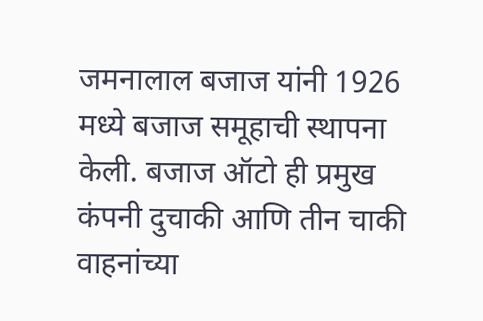जमनालाल बजाज यांनी 1926 मध्ये बजाज समूहाची स्थापना केली. बजाज ऑटो ही प्रमुख कंपनी दुचाकी आणि तीन चाकी वाहनांच्या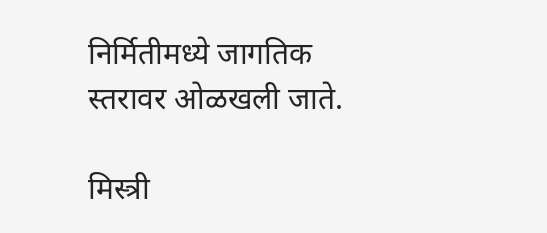निर्मितीमध्ये जागतिक स्तरावर ओळखली जाते.

मिस्त्री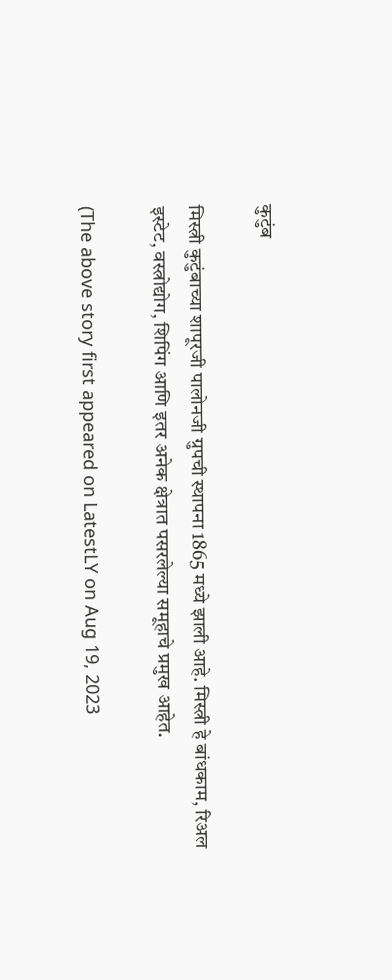कुटुंब

मिस्त्री कुटुंबाच्या शापूरजी पालोनजी ग्रुपची स्थापना 1865 मध्ये झाली आहे. मिस्त्री हे बांधकाम, रिअल इस्टेट, वस्त्रोद्योग, शिपिंग आणि इतर अनेक क्षेत्रात पसरलेल्या समूहाचे प्रमुख आहेत.

(The above story first appeared on LatestLY on Aug 19, 2023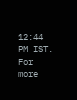12:44 PM IST. For more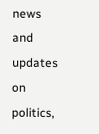news and updates on politics,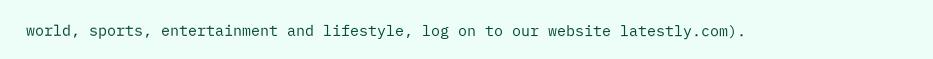world, sports, entertainment and lifestyle, log on to our website latestly.com).